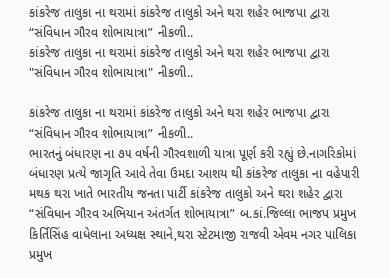કાંકરેજ તાલુકા ના થરામાં કાંકરેજ તાલુકો અને થરા શહેર ભાજપા દ્વારા “સંવિધાન ગૌરવ શોભાયાત્રા” નીકળી..
કાંકરેજ તાલુકા ના થરામાં કાંકરેજ તાલુકો અને થરા શહેર ભાજપા દ્વારા "સંવિધાન ગૌરવ શોભાયાત્રા" નીકળી..

કાંકરેજ તાલુકા ના થરામાં કાંકરેજ તાલુકો અને થરા શહેર ભાજપા દ્વારા “સંવિધાન ગૌરવ શોભાયાત્રા” નીકળી..
ભારતનું બંધારણ ના ૭૫ વર્ષની ગૌરવશાળી યાત્રા પૂર્ણ કરી રહ્યું છે.નાગરિકોમાં બંધારણ પ્રત્યે જાગૃતિ આવે તેવા ઉમદા આશય થી કાંકરેજ તાલુકા ના વહેપારી મથક થરા ખાતે ભારતીય જનતા પાર્ટી કાંકરેજ તાલુકો અને થરા શહેર દ્વારા “સંવિધાન ગૌરવ અભિયાન અંતર્ગત શોભાયાત્રા” બ.કાં.જિલ્લા ભાજપ પ્રમુખ કિર્તિસિંહ વાધેલાના અધ્યક્ષ સ્થાને,થરા સ્ટેટમાજી રાજવી એવમ નગર પાલિકા પ્રમુખ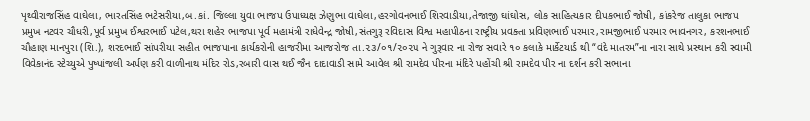પૃથ્વીરાજસિંહ વાઘેલા, ભારતસિંહ ભટેસરીયા,બ.કાં. જિલ્લા યુવા ભાજપ ઉપાધ્યક્ષ ઝેણુભા વાઘેલા,હરગોવનભાઈ શિરવાડીયા,તેજાજી ઘાંઘોસ, લોક સાહિત્યકાર દીપકભાઈ જોષી, કાંકરેજ તાલુકા ભાજપ પ્રમુખ નટવર ચૌધરી,પૂર્વ પ્રમુખ ઈશ્વરભાઈ પટેલ,થરા શહેર ભાજપા પૂર્વ મહામંત્રી રાધેવેન્દ્ર જોષી,સંતગુરૂ રવિદાસ વિશ્વ મહાપીઠના રાષ્ટ્રીય પ્રવક્તા પ્રવિણભાઈ પરમાર,રામજીભાઈ પરમાર ભાવનગર, કરશનભાઈ ચૌહાણ માનપુરા (શિ.), શરદભાઈ સાંપરીયા સહીત ભાજપાના કાર્યકરોની હાજરીમા આજરોજ તા.૨૩/૦૧/૨૦૨૫ ને ગુરૂવાર ના રોજ સવારે ૧૦ કલાકે માર્કેટયાર્ડ થી “વંદે માતરમ”ના નારા સાથે પ્રસ્થાન કરી સ્વામી વિવેકાનંદ સ્ટેચ્યુએ પુષ્પાંજલી અર્પણ કરી વાળીનાથ મંદિર રોડ,રબારી વાસ થઈ જૈન દાદાવાડી સામે આવેલ શ્રી રામદેવ પીરના મંદિરે પહોંચી શ્રી રામદેવ પીર ના દર્શન કરી સભાના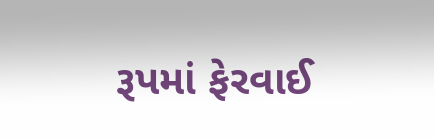રૂપમાં ફેરવાઈ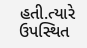હતી.ત્યારે ઉપસ્થિત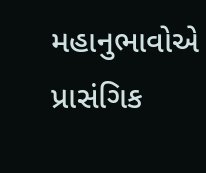મહાનુભાવોએ પ્રાસંગિક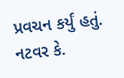પ્રવચન કર્યું હતું.
નટવર કે.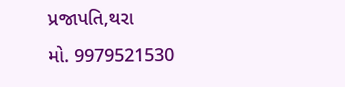પ્રજાપતિ,થરા
મો. 9979521530